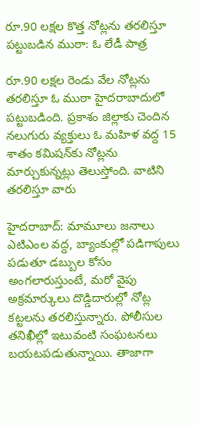రూ.90 లక్షల కొత్త నోట్లను తరలిస్తూ పట్టుబడిన ముఠా: ఓ లేడీ పాత్ర

రూ.90 లక్షల రెండు వేల నోట్లను తరలిస్తూ ఓ ముఠా హైదరాబాదులో పట్టుబడింది. ప్రకాశం జిల్లాకు చెందిన నలుగురు వ్యక్తులు ఓ మహిళ వద్ద 15 శాతం కమిషన్‌కు నోట్లను మార్చుకున్నట్లు తెలుస్తోంది. వాటిని తరలిస్తూ వారు

హైదరాబాద్: మామూలు జనాలు ఎటిఎంల వద్ద, బ్యాంకుల్లో పడిగాపులు పడుతూ డబ్బుల కోసం అంగలారుస్తుంటే, మరో వైపు అక్రమార్కులు దొడ్డిదారుల్లో నోట్ల కట్టలను తరలిస్తున్నారు. పోలీసుల తనిఖీల్లో ఇటువంటి సంఘటనలు బయటపడుతున్నాయి. తాజాగా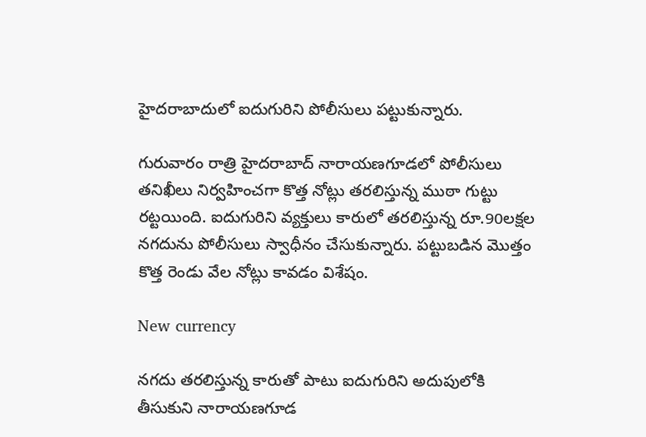హైదరాబాదులో ఐదుగురిని పోలీసులు పట్టుకున్నారు.

గురువారం రాత్రి హైదరాబాద్ నారాయణగూడలో పోలీసులు తనిఖీలు నిర్వహించగా కొత్త నోట్లు తరలిస్తున్న ముఠా గుట్టు రట్టయింది. ఐదుగురిని వ్యక్తులు కారులో తరలిస్తున్న రూ.90లక్షల నగదును పోలీసులు స్వాధీనం చేసుకున్నారు. పట్టుబడిన మొత్తం కొత్త రెండు వేల నోట్లు కావడం విశేషం.

New currency

నగదు తరలిస్తున్న కారుతో పాటు ఐదుగురిని అదుపులోకి తీసుకుని నారాయణగూడ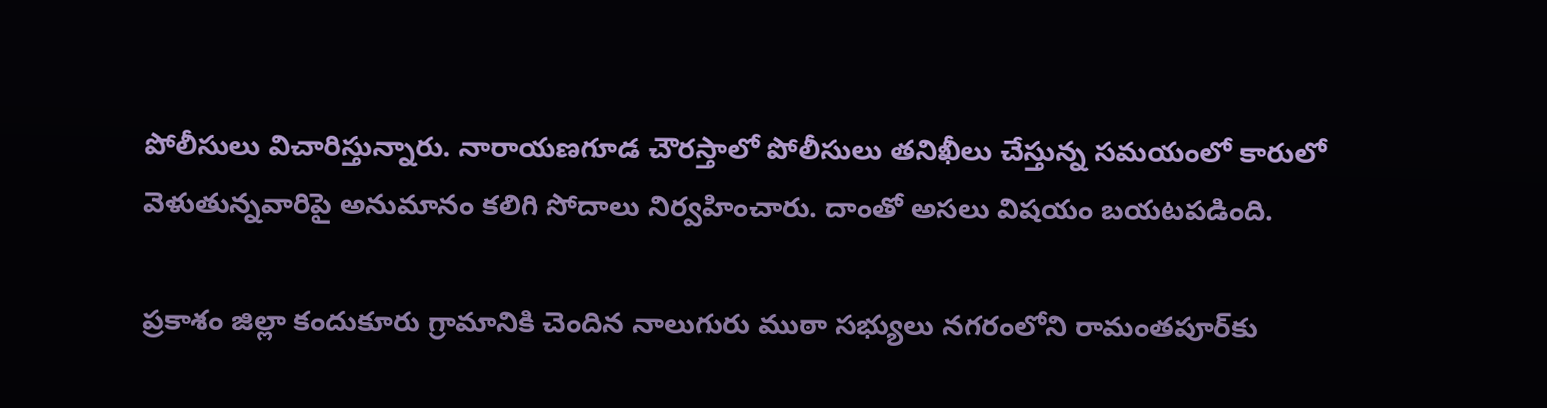పోలీసులు విచారిస్తున్నారు. నారాయణగూడ చౌరస్తాలో పోలీసులు తనిఖీలు చేస్తున్న సమయంలో కారులో వెళుతున్నవారిపై అనుమానం కలిగి సోదాలు నిర్వహించారు. దాంతో అసలు విషయం బయటపడింది.

ప్రకాశం జిల్లా కందుకూరు గ్రామానికి చెందిన నాలుగురు ముఠా సభ్యులు నగరంలోని రామంతపూర్‌కు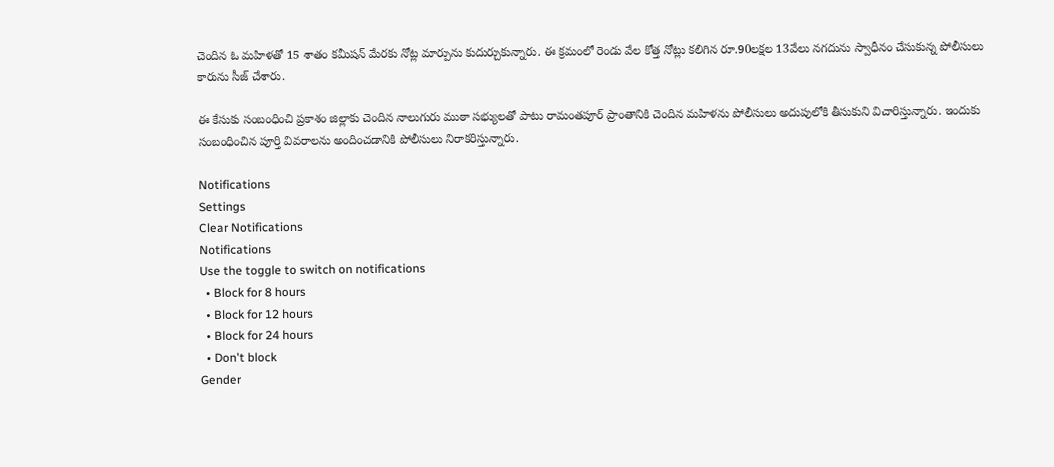చెందిన ఓ మహిళతో 15 శాతం కమీషన్ మేరకు నోట్ల మార్పును కుదుర్చుకున్నారు. ఈ క్రమంలో రెండు వేల కోత్త నోట్లు కలిగిన రూ.90లక్షల 13వేలు నగదును స్వాధీనం చేసుకున్న పోలీసులు కారును సీజ్ చేశారు.

ఈ కేసుకు సంబంధించి ప్రకాశం జిల్లాకు చెందిన నాలుగురు ముఠా సభ్యులతో పాటు రామంతపూర్ ప్రాంతానికి చెందిన మహిళను పోలీసులు అదుపులోకి తీసుకుని విచారిస్తున్నారు. ఇందుకు సంబంధించిన పూర్తి వివరాలను అందించడానికి పోలీసులు నిరాకరిస్తున్నారు.

Notifications
Settings
Clear Notifications
Notifications
Use the toggle to switch on notifications
  • Block for 8 hours
  • Block for 12 hours
  • Block for 24 hours
  • Don't block
Gender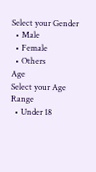Select your Gender
  • Male
  • Female
  • Others
Age
Select your Age Range
  • Under 18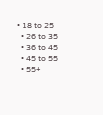• 18 to 25
  • 26 to 35
  • 36 to 45
  • 45 to 55
  • 55+